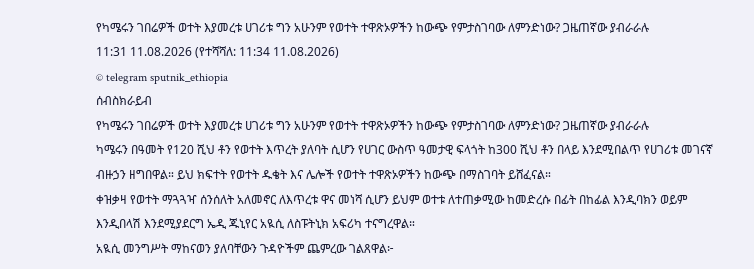የካሜሩን ገበሬዎች ወተት እያመረቱ ሀገሪቱ ግን አሁንም የወተት ተዋጽኦዎችን ከውጭ የምታስገባው ለምንድነው? ጋዜጠኛው ያብራራሉ
11:31 11.08.2026 (የተሻሻለ: 11:34 11.08.2026)
© telegram sputnik_ethiopia
ሰብስክራይብ
የካሜሩን ገበሬዎች ወተት እያመረቱ ሀገሪቱ ግን አሁንም የወተት ተዋጽኦዎችን ከውጭ የምታስገባው ለምንድነው? ጋዜጠኛው ያብራራሉ
ካሜሩን በዓመት የ120 ሺህ ቶን የወተት እጥረት ያለባት ሲሆን የሀገር ውስጥ ዓመታዊ ፍላጎት ከ300 ሺህ ቶን በላይ እንደሚበልጥ የሀገሪቱ መገናኛ ብዙኃን ዘግበዋል። ይህ ክፍተት የወተት ዱቄት እና ሌሎች የወተት ተዋጽኦዎችን ከውጭ በማስገባት ይሸፈናል።
ቀዝቃዛ የወተት ማጓጓዣ ሰንሰለት አለመኖር ለእጥረቱ ዋና መነሻ ሲሆን ይህም ወተቱ ለተጠቃሚው ከመድረሱ በፊት በከፊል እንዲባክን ወይም እንዲበላሽ እንደሚያደርግ ኤዲ ጁኒየር አዪሲ ለስፑትኒክ አፍሪካ ተናግረዋል።
አዪሲ መንግሥት ማከናወን ያለባቸውን ጉዳዮችም ጨምረው ገልጸዋል፦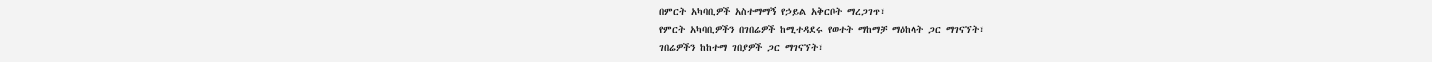በምርት አካባቢዎች አስተማማኝ የኃይል አቅርቦት ማረጋገጥ፣
የምርት አካባቢዎችን በገበሬዎች ከሚተዳደሩ የወተት ማከማቻ ማዕከላት ጋር ማገናኘት፣
ገበሬዎችን ከከተማ ገበያዎች ጋር ማገናኘት፣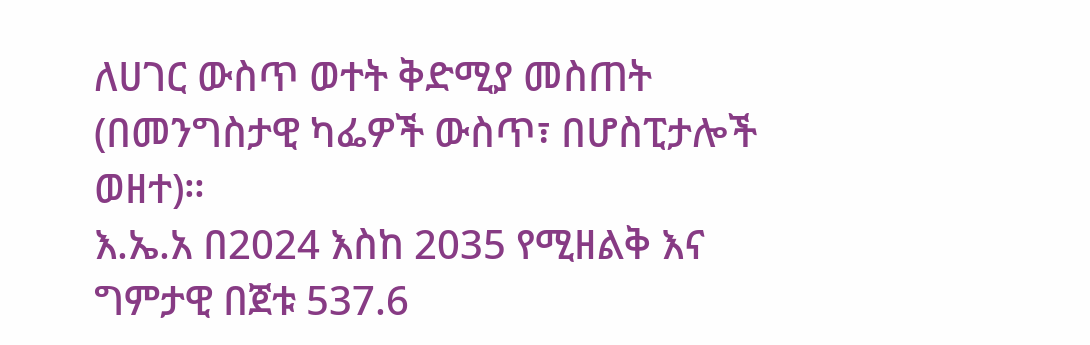ለሀገር ውስጥ ወተት ቅድሚያ መስጠት (በመንግስታዊ ካፌዎች ውስጥ፣ በሆስፒታሎች ወዘተ)።
እ.ኤ.አ በ2024 እስከ 2035 የሚዘልቅ እና ግምታዊ በጀቱ 537.6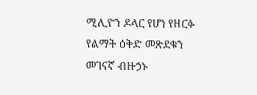ሚሊዮን ዶላር የሆነ የዘርፉ የልማት ዕቅድ መጽደቁን መገናኛ ብዙኃኑ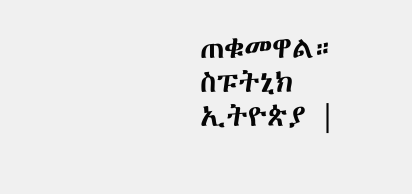ጠቁመዋል።
ስፑትኒክ ኢትዮጵያ |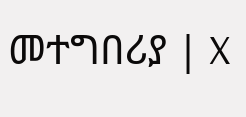መተግበሪያ | X